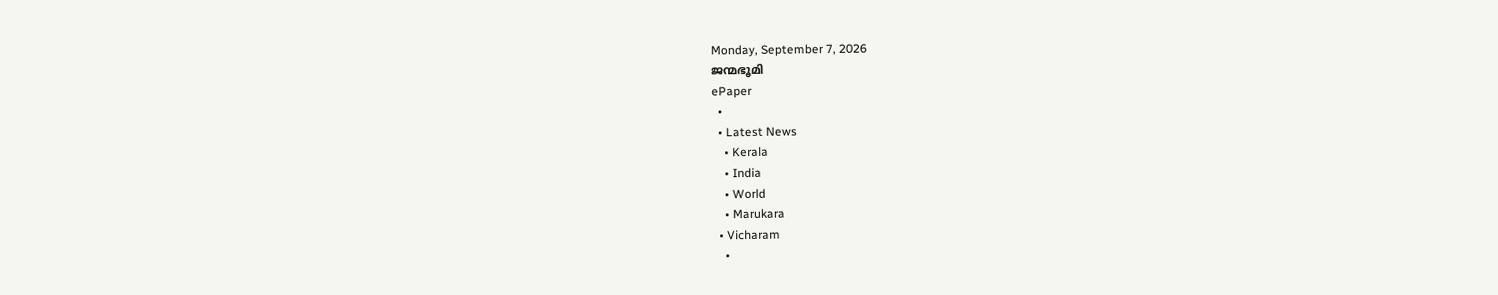Monday, September 7, 2026
ജന്മഭൂമി
ePaper
  •
  • Latest News
    • Kerala
    • India
    • World
    • Marukara
  • Vicharam
    •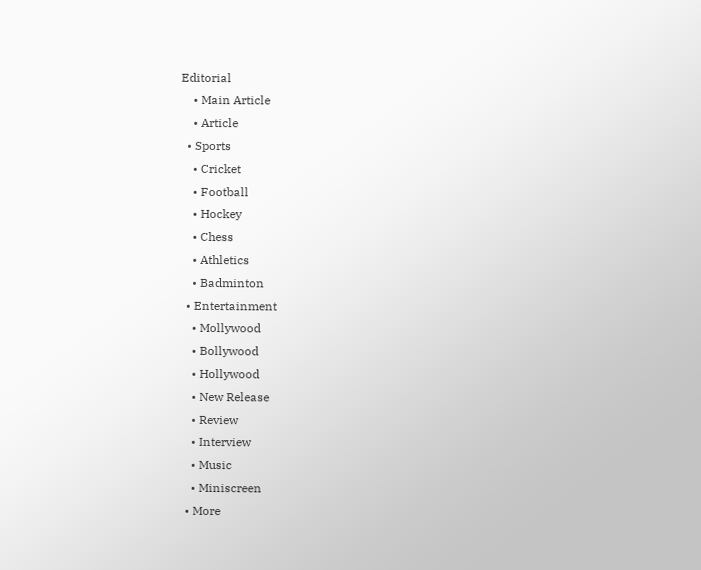Editorial
    • Main Article
    • Article
  • Sports
    • Cricket
    • Football
    • Hockey
    • Chess
    • Athletics
    • Badminton
  • Entertainment
    • Mollywood
    • Bollywood
    • Hollywood
    • New Release
    • Review
    • Interview
    • Music
    • Miniscreen
  • More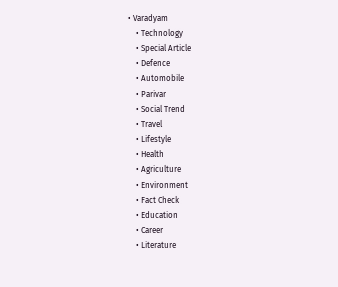• Varadyam
    • Technology
    • Special Article
    • Defence
    • Automobile
    • Parivar
    • Social Trend
    • Travel
    • Lifestyle
    • Health
    • Agriculture
    • Environment
    • Fact Check
    • Education
    • Career
    • Literature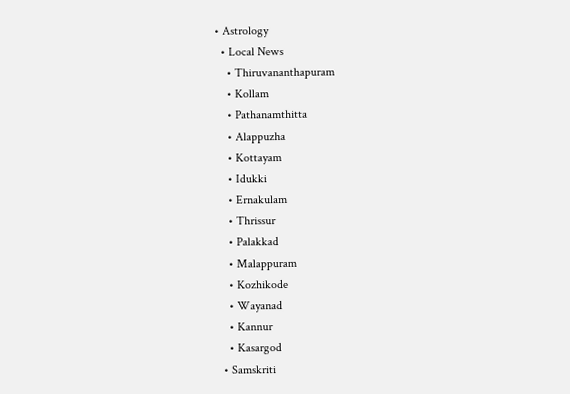• Astrology
  • Local News
    • Thiruvananthapuram
    • Kollam
    • Pathanamthitta
    • Alappuzha
    • Kottayam
    • Idukki
    • Ernakulam
    • Thrissur
    • Palakkad
    • Malappuram
    • Kozhikode
    • Wayanad
    • Kannur
    • Kasargod
  • Samskriti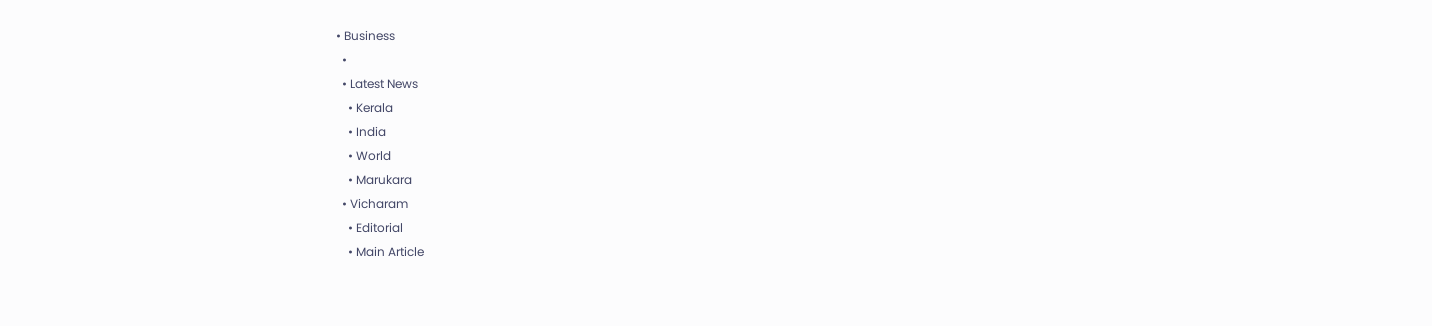• Business
  •
  • Latest News
    • Kerala
    • India
    • World
    • Marukara
  • Vicharam
    • Editorial
    • Main Article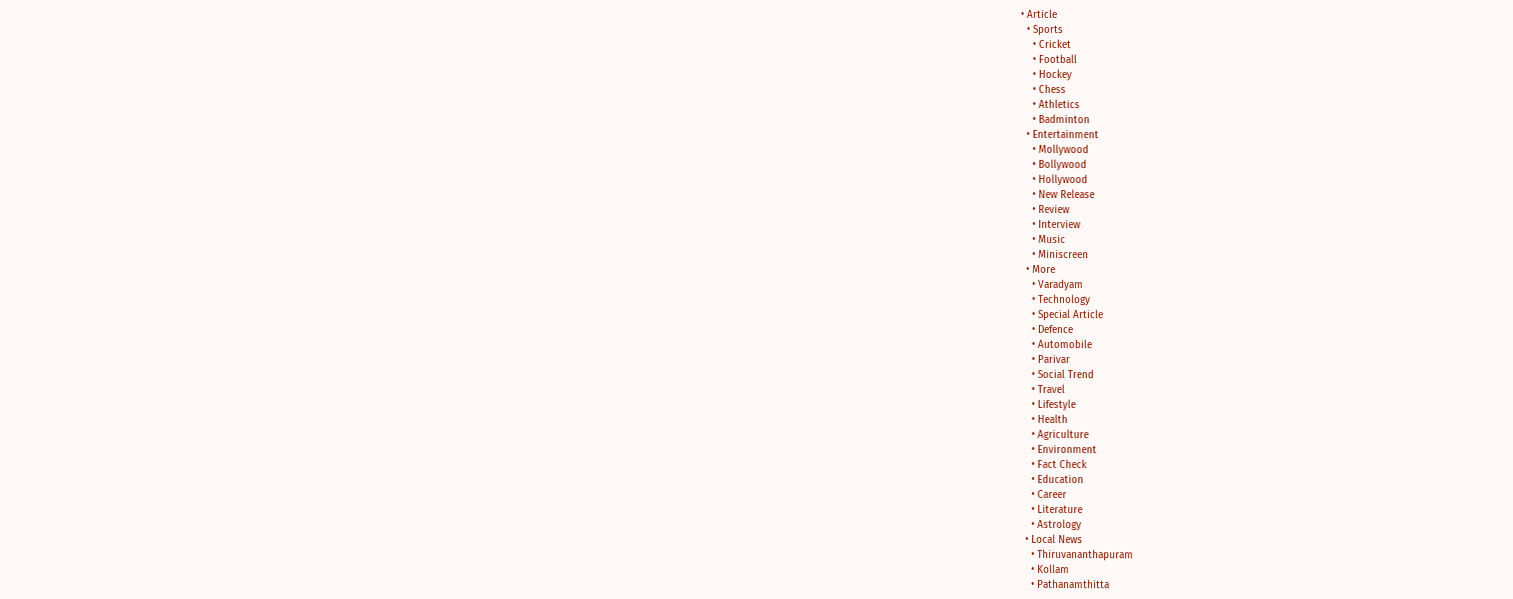• Article
  • Sports
    • Cricket
    • Football
    • Hockey
    • Chess
    • Athletics
    • Badminton
  • Entertainment
    • Mollywood
    • Bollywood
    • Hollywood
    • New Release
    • Review
    • Interview
    • Music
    • Miniscreen
  • More
    • Varadyam
    • Technology
    • Special Article
    • Defence
    • Automobile
    • Parivar
    • Social Trend
    • Travel
    • Lifestyle
    • Health
    • Agriculture
    • Environment
    • Fact Check
    • Education
    • Career
    • Literature
    • Astrology
  • Local News
    • Thiruvananthapuram
    • Kollam
    • Pathanamthitta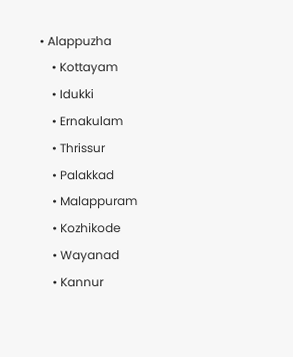• Alappuzha
    • Kottayam
    • Idukki
    • Ernakulam
    • Thrissur
    • Palakkad
    • Malappuram
    • Kozhikode
    • Wayanad
    • Kannur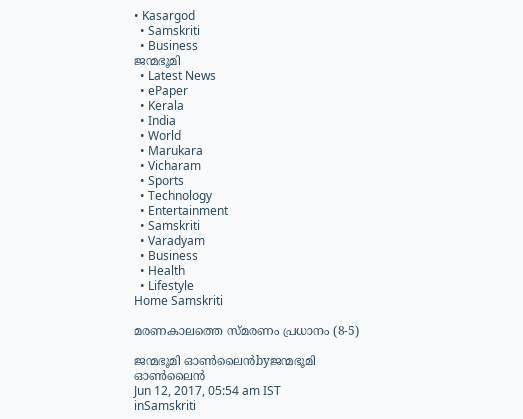• Kasargod
  • Samskriti
  • Business
ജന്മഭൂമി
  • Latest News
  • ePaper
  • Kerala
  • India
  • World
  • Marukara
  • Vicharam
  • Sports
  • Technology
  • Entertainment
  • Samskriti
  • Varadyam
  • Business
  • Health
  • Lifestyle
Home Samskriti

മരണകാലത്തെ സ്മരണം പ്രധാനം (8-5)

ജന്മഭൂമി ഓണ്‍ലൈന്‍byജന്മഭൂമി ഓണ്‍ലൈന്‍
Jun 12, 2017, 05:54 am IST
inSamskriti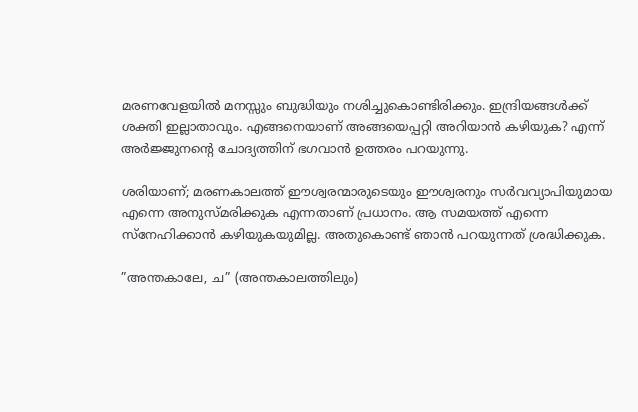മരണവേളയില്‍ മനസ്സും ബുദ്ധിയും നശിച്ചുകൊണ്ടിരിക്കും. ഇന്ദ്രിയങ്ങള്‍ക്ക് ശക്തി ഇല്ലാതാവും. എങ്ങനെയാണ് അങ്ങയെപ്പറ്റി അറിയാന്‍ കഴിയുക? എന്ന് അര്‍ജ്ജുനന്റെ ചോദ്യത്തിന് ഭഗവാന്‍ ഉത്തരം പറയുന്നു.

ശരിയാണ്; മരണകാലത്ത് ഈശ്വരന്മാരുടെയും ഈശ്വരനും സര്‍വവ്യാപിയുമായ എന്നെ അനുസ്മരിക്കുക എന്നതാണ് പ്രധാനം. ആ സമയത്ത് എന്നെ സ്‌നേഹിക്കാന്‍ കഴിയുകയുമില്ല. അതുകൊണ്ട് ഞാന്‍ പറയുന്നത് ശ്രദ്ധിക്കുക.

”അന്തകാലേ, ച” (അന്തകാലത്തിലും)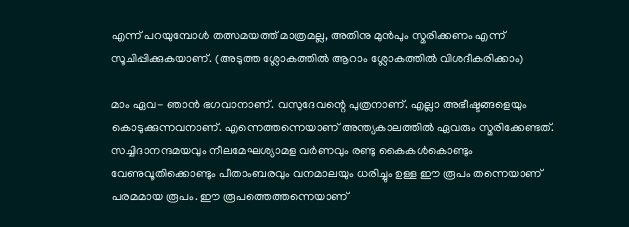എന്ന് പറയുമ്പോള്‍ തത്സമയത്ത് മാത്രമല്ല, അതിനു മുന്‍പും സ്മരിക്കണം എന്ന് സൂചിപ്പിക്കുകയാണ്. (അടുത്ത ശ്ലോകത്തില്‍ ആറാം ശ്ലോകത്തില്‍ വിശദീകരിക്കാം)

മാം ഏവ- ഞാന്‍ ഭഗവാനാണ്. വസുദേവന്റെ പുത്രനാണ്. എല്ലാ അഭീഷ്ടങ്ങളെയും കൊടുക്കുന്നവനാണ്. എന്നെത്തന്നെയാണ് അന്ത്യകാലത്തില്‍ ഏവരും സ്മരിക്കേണ്ടത്. സച്ചിദാനന്ദമയവും നീലമേഘശ്യാമള വര്‍ണവും രണ്ടു കൈകള്‍കൊണ്ടും വേണുവൂതിക്കൊണ്ടും പീതാംബരവും വനമാലയും ധരിച്ചും ഉള്ള ഈ രൂപം തന്നെയാണ് പരമമായ രൂപം. ഈ രൂപത്തെത്തന്നെയാണ്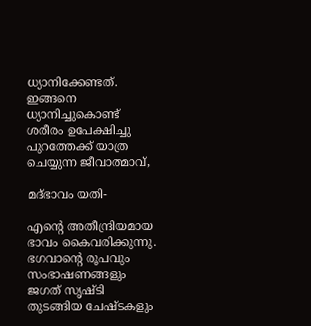ധ്യാനിക്കേണ്ടത്. ഇങ്ങനെ ധ്യാനിച്ചുകൊണ്ട് ശരീരം ഉപേക്ഷിച്ചു പുറത്തേക്ക് യാത്ര ചെയ്യുന്ന ജീവാത്മാവ്,

മദ്ഭാവം യതി-

എന്റെ അതീന്ദ്രിയമായ ഭാവം കൈവരിക്കുന്നു. ഭഗവാന്റെ രൂപവും സംഭാഷണങ്ങളും ജഗത് സൃഷ്ടി തുടങ്ങിയ ചേഷ്ടകളും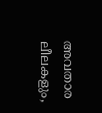അവതാര ലീലകളും,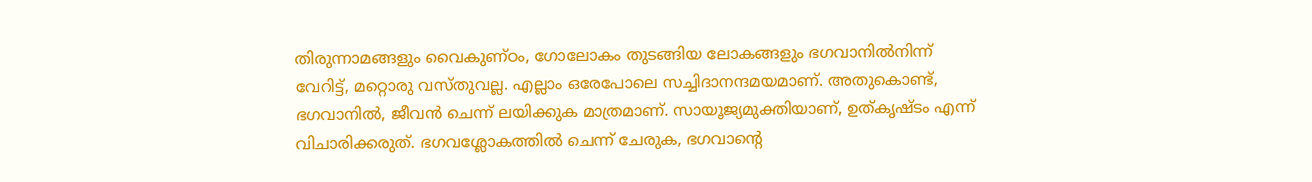തിരുന്നാമങ്ങളും വൈകുണ്ഠം, ഗോലോകം തുടങ്ങിയ ലോകങ്ങളും ഭഗവാനില്‍നിന്ന് വേറിട്ട്, മറ്റൊരു വസ്തുവല്ല. എല്ലാം ഒരേപോലെ സച്ചിദാനന്ദമയമാണ്. അതുകൊണ്ട്, ഭഗവാനില്‍, ജീവന്‍ ചെന്ന് ലയിക്കുക മാത്രമാണ്. സായൂജ്യമുക്തിയാണ്, ഉത്കൃഷ്ടം എന്ന് വിചാരിക്കരുത്. ഭഗവശ്ലോകത്തില്‍ ചെന്ന് ചേരുക, ഭഗവാന്റെ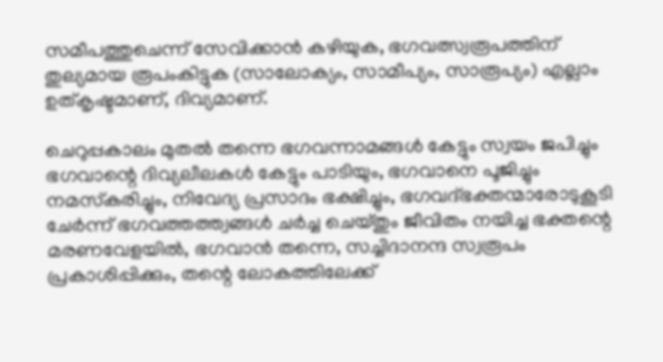സമീപത്തുചെന്ന് സേവിക്കാന്‍ കഴിയുക, ഭഗവത്സ്വരൂപത്തിന് തുല്യമായ രൂപംകിട്ടുക (സാലോക്യം, സാമീപ്യം, സാരൂപ്യം) എല്ലാം ഉത്കൃഷ്ടമാണ്, ദിവ്യമാണ്.

ചെറുപ്പകാലം മുതല്‍ തന്നെ ഭഗവന്നാമങ്ങള്‍ കേട്ടും സ്വയം ജപിച്ചും ഭഗവാന്റെ ദിവ്യലീലകള്‍ കേട്ടും പാടിയും, ഭഗവാനെ പൂജിച്ചും നമസ്‌കരിച്ചും, നിവേദ്യ പ്രസാദം ഭക്ഷിച്ചും, ഭഗവദ്ഭക്തന്മാരോടുകൂടി ചേര്‍ന്ന് ഭഗവത്തത്ത്വങ്ങള്‍ ചര്‍ച്ച ചെയ്തും ജീവിതം നയിച്ച ഭക്തന്റെ മരണവേളയില്‍, ഭഗവാന്‍ തന്നെ, സച്ചിദാനന്ദ സ്വരൂപം പ്രകാശിപ്പിക്കും, തന്റെ ലോകത്തിലേക്ക്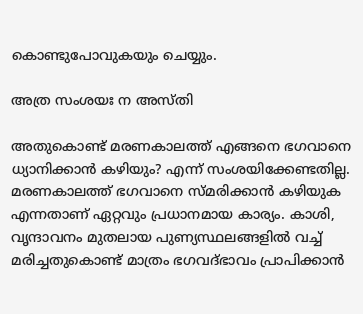കൊണ്ടുപോവുകയും ചെയ്യും.

അത്ര സംശയഃ ന അസ്തി

അതുകൊണ്ട് മരണകാലത്ത് എങ്ങനെ ഭഗവാനെ ധ്യാനിക്കാന്‍ കഴിയും? എന്ന് സംശയിക്കേണ്ടതില്ല. മരണകാലത്ത് ഭഗവാനെ സ്മരിക്കാന്‍ കഴിയുക എന്നതാണ് ഏറ്റവും പ്രധാനമായ കാര്യം. കാശി, വൃന്ദാവനം മുതലായ പുണ്യസ്ഥലങ്ങളില്‍ വച്ച് മരിച്ചതുകൊണ്ട് മാത്രം ഭഗവദ്ഭാവം പ്രാപിക്കാന്‍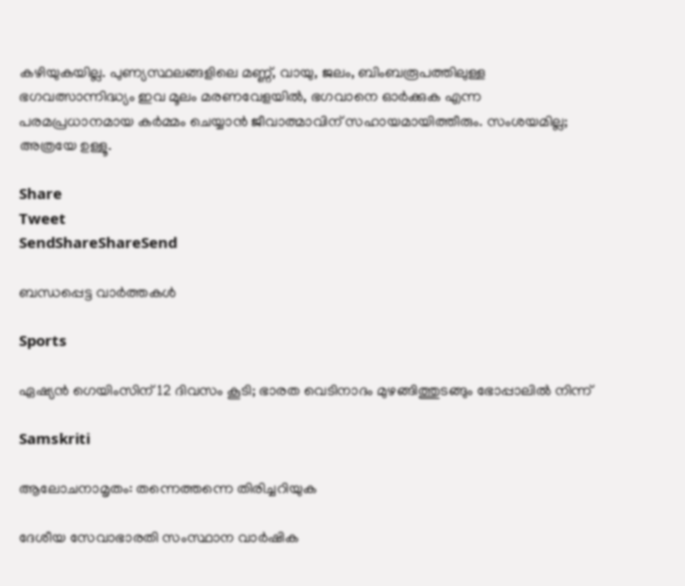കഴിയുകയില്ല. പുണ്യസ്ഥലങ്ങളിലെ മണ്ണ്, വായു, ജലം, ബിംബരൂപത്തിലുള്ള ഭഗവത്സാന്നിദ്ധ്യം ഇവ മൂലം മരണവേളയില്‍, ഭഗവാനെ ഓര്‍ക്കുക എന്ന പരമപ്രധാനമായ കര്‍മ്മം ചെയ്യാന്‍ ജീവാത്മാവിന് സഹായമായിത്തീരും. സംശയമില്ല; അത്രയേ ഉള്ളൂ.

Share
Tweet
SendShareShareSend

ബന്ധപ്പെട്ട വാര്‍ത്തകള്‍

Sports

ഏഷ്യന്‍ ഗെയിംസിന് 12 ദിവസം കൂടി; ഭാരത വെടിനാദം മുഴങ്ങിത്തുടങ്ങും ഭോപ്പാലില്‍ നിന്ന്

Samskriti

ആലോചനാമൃതം: തന്നെത്തന്നെ തിരിച്ചറിയുക

ദേശീയ സേവാഭാരതി സംസ്ഥാന വാര്‍ഷിക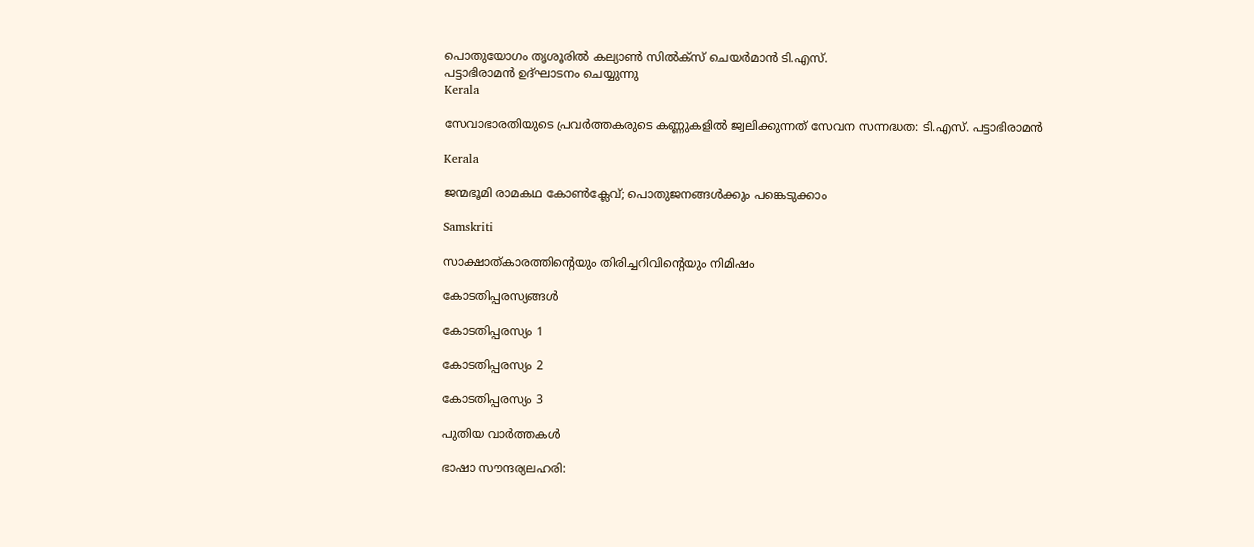പൊതുയോഗം തൃശൂരില്‍ കല്യാണ്‍ സില്‍ക്‌സ് ചെയര്‍മാന്‍ ടി.എസ്.
പട്ടാഭിരാമന്‍ ഉദ്ഘാടനം ചെയ്യുന്നു
Kerala

സേവാഭാരതിയുടെ പ്രവര്‍ത്തകരുടെ കണ്ണുകളില്‍ ജ്വലിക്കുന്നത് സേവന സന്നദ്ധത: ടി.എസ്. പട്ടാഭിരാമന്‍

Kerala

ജന്മഭൂമി രാമകഥ കോണ്‍ക്ലേവ്; പൊതുജനങ്ങള്‍ക്കും പങ്കെടുക്കാം

Samskriti

സാക്ഷാത്കാരത്തിന്റെയും തിരിച്ചറിവിന്റെയും നിമിഷം

കോടതിപ്പരസ്യങ്ങള്‍

കോടതിപ്പരസ്യം 1

കോടതിപ്പരസ്യം 2

കോടതിപ്പരസ്യം 3

പുതിയ വാര്‍ത്തകള്‍

ഭാഷാ സൗന്ദര്യലഹരി: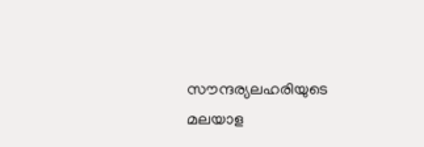സൗന്ദര്യലഹരിയുടെ മലയാള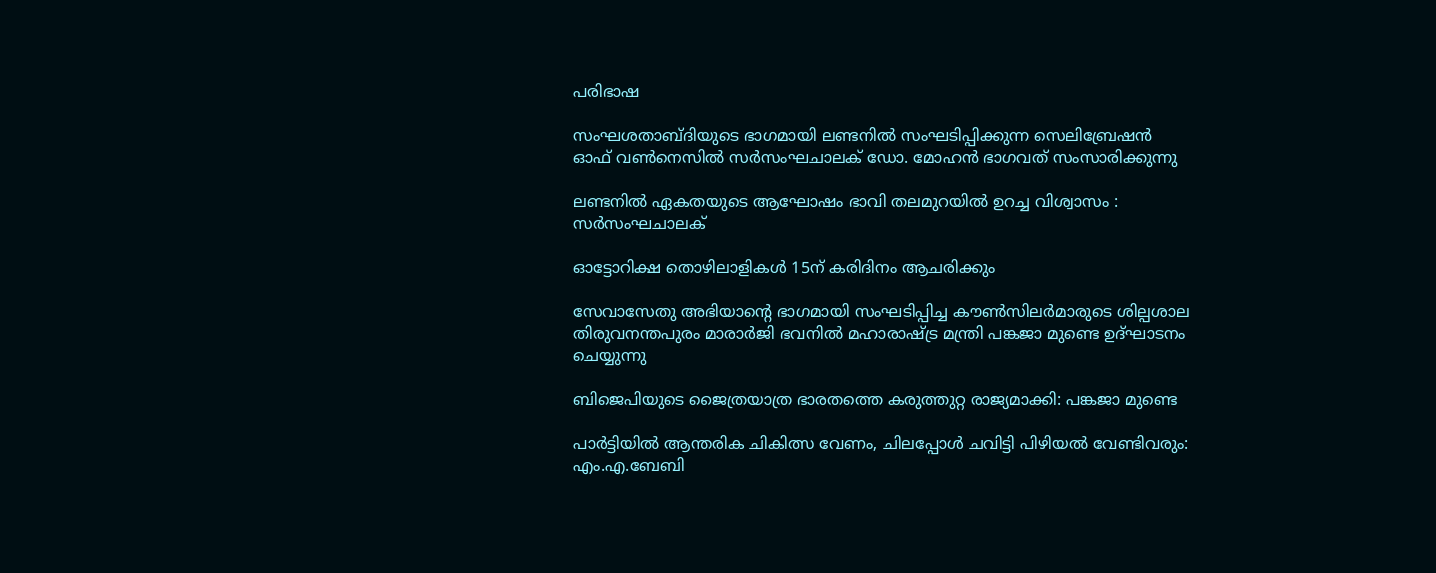പരിഭാഷ

സംഘശതാബ്ദിയുടെ ഭാഗമായി ലണ്ടനില്‍ സംഘടിപ്പിക്കുന്ന സെലിബ്രേഷന്‍ ഓഫ് വണ്‍നെസില്‍ സര്‍സംഘചാലക് ഡോ. മോഹന്‍ ഭാഗവത് സംസാരിക്കുന്നു

ലണ്ടനില്‍ ഏകതയുടെ ആഘോഷം ഭാവി തലമുറയില്‍ ഉറച്ച വിശ്വാസം : സര്‍സംഘചാലക്

ഓട്ടോറിക്ഷ തൊഴിലാളികള്‍ 15ന് കരിദിനം ആചരിക്കും

സേവാസേതു അഭിയാന്റെ ഭാഗമായി സംഘടിപ്പിച്ച കൗണ്‍സിലര്‍മാരുടെ ശില്പശാല തിരുവനന്തപുരം മാരാര്‍ജി ഭവനില്‍ മഹാരാഷ്ട്ര മന്ത്രി പങ്കജാ മുണ്ടെ ഉദ്ഘാടനം ചെയ്യുന്നു

ബിജെപിയുടെ ജൈത്രയാത്ര ഭാരതത്തെ കരുത്തുറ്റ രാജ്യമാക്കി: പങ്കജാ മുണ്ടെ

പാര്‍ട്ടിയില്‍ ആന്തരിക ചികിത്സ വേണം, ചിലപ്പോള്‍ ചവിട്ടി പിഴിയല്‍ വേണ്ടിവരും: എം.എ.ബേബി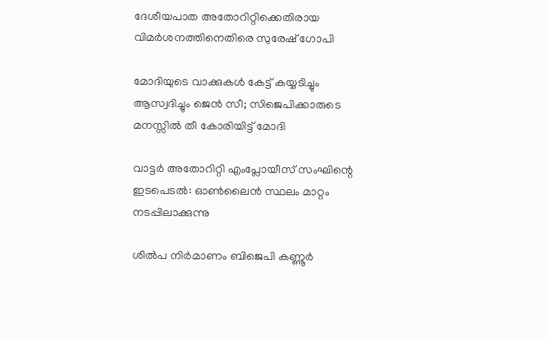ദേശീയപാത അതോറിറ്റിക്കെതിരായ വിമര്‍ശനത്തിനെതിരെ സുരേഷ് ഗോപി

മോദിയുടെ വാക്കുകള്‍ കേട്ട് കയ്യടിച്ചും ആസ്വദിച്ചും ജെന്‍ സീ; സിജെപിക്കാരുടെ മനസ്സില്‍ തീ കോരിയിട്ട് മോദി

വാട്ടര്‍ അതോറിറ്റി എംപ്ലോയീസ് സംഘിന്റെ ഇടപെടല്‍: ഓണ്‍ലൈന്‍ സ്ഥലം മാറ്റം നടപ്പിലാക്കുന്നു

ശില്‍പ നിര്‍മാണം ബിജെപി കണ്ണൂര്‍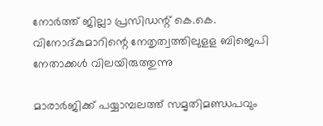നോര്‍ത്ത് ജില്ലാ പ്രസിഡന്റ് കെ.കെ. വിനോദ്കുമാറിന്റെ നേതൃത്വത്തിലുളള ബിജെപി നേതാക്കള്‍ വിലയിരുത്തുന്നു

മാരാര്‍ജിക്ക് പയ്യാമ്പലത്ത് സമൃതിമണ്ഡപവും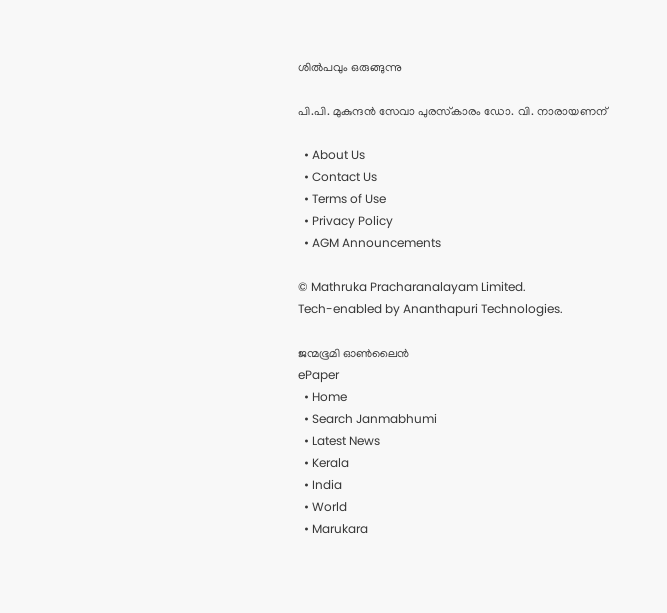ശില്‍പവും ഒരുങ്ങുന്നു

പി.പി. മുകുന്ദന്‍ സേവാ പുരസ്‌കാരം ഡോ. വി. നാരായണന്

  • About Us
  • Contact Us
  • Terms of Use
  • Privacy Policy
  • AGM Announcements

© Mathruka Pracharanalayam Limited.
Tech-enabled by Ananthapuri Technologies.

ജന്മഭൂമി ഓണ്‍ലൈന്‍
ePaper
  • Home
  • Search Janmabhumi
  • Latest News
  • Kerala
  • India
  • World
  • Marukara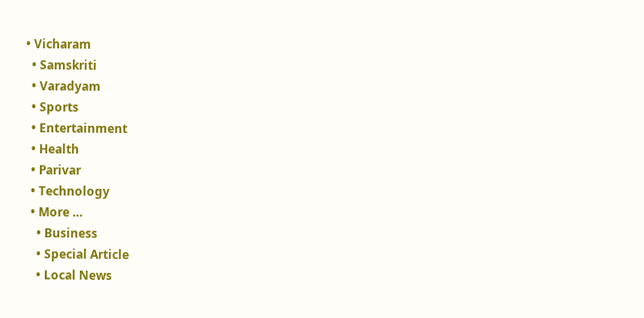• Vicharam
  • Samskriti
  • Varadyam
  • Sports
  • Entertainment
  • Health
  • Parivar
  • Technology
  • More …
    • Business
    • Special Article
    • Local News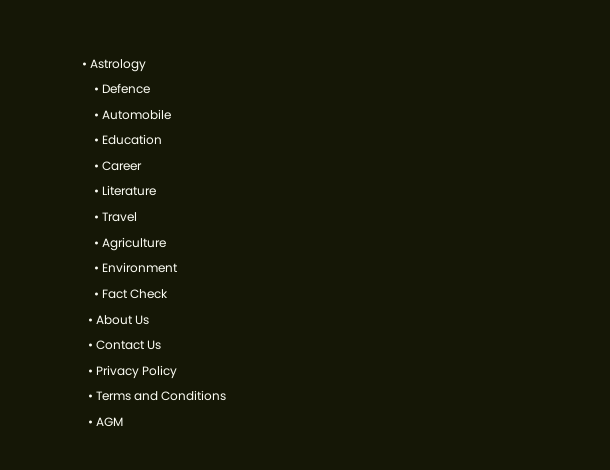• Astrology
    • Defence
    • Automobile
    • Education
    • Career
    • Literature
    • Travel
    • Agriculture
    • Environment
    • Fact Check
  • About Us
  • Contact Us
  • Privacy Policy
  • Terms and Conditions
  • AGM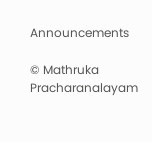Announcements

© Mathruka Pracharanalayam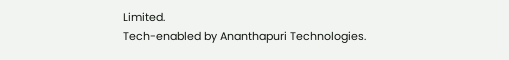Limited.
Tech-enabled by Ananthapuri Technologies.